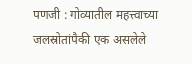पणजी : गोव्यातील महत्त्वाच्या जलस्रोतांपैकी एक असलेले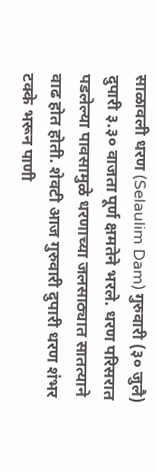साळावली धरण (Selaulim Dam) गुरुवारी (३० जुलै) दुपारी ३.३० वाजता पूर्ण क्षमतेने भरले. धरण परिसरात पडलेल्या पावसामुळे धरणाच्या जलसाठ्यात सातत्याने वाढ होत होती. शेवटी आज गुरुवारी दुपारी धरण शंभर टक्के भरून पाणी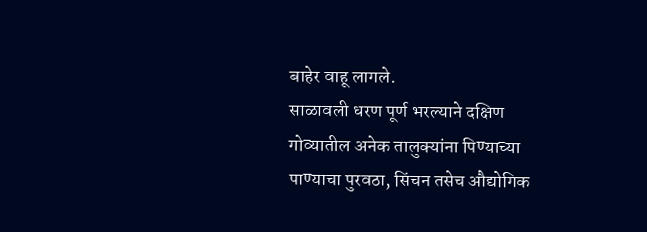बाहेर वाहू लागले.
साळावली धरण पूर्ण भरल्याने दक्षिण गोव्यातील अनेक तालुक्यांना पिण्याच्या पाण्याचा पुरवठा, सिंचन तसेच औद्योगिक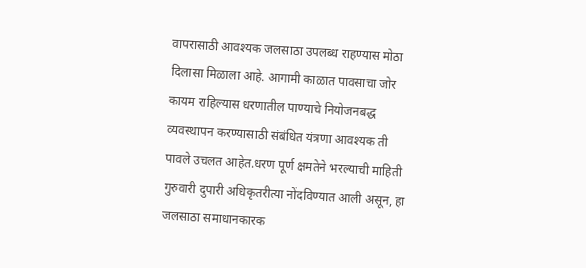वापरासाठी आवश्यक जलसाठा उपलब्ध राहण्यास मोठा दिलासा मिळाला आहे. आगामी काळात पावसाचा जोर कायम राहिल्यास धरणातील पाण्याचे नियोजनबद्ध व्यवस्थापन करण्यासाठी संबंधित यंत्रणा आवश्यक ती पावले उचलत आहेत.धरण पूर्ण क्षमतेने भरल्याची माहिती गुरुवारी दुपारी अधिकृतरीत्या नोंदविण्यात आली असून, हा जलसाठा समाधानकारक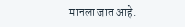मानला जात आहे.